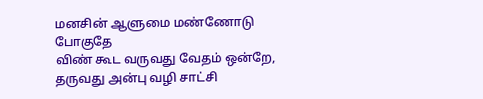மனசின் ஆளுமை மண்ணோடு போகுதே
விண் கூட வருவது வேதம் ஒன்றே,
தருவது அன்பு வழி சாட்சி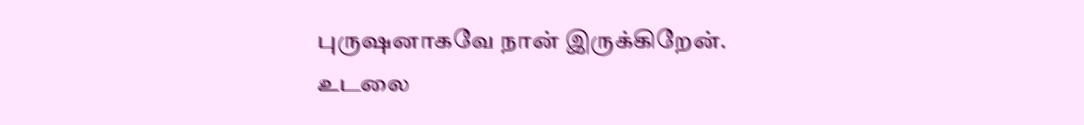புருஷனாகவே நான் இருக்கிறேன்.
உடலை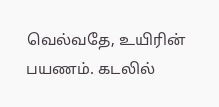வெல்வதே, உயிரின் பயணம். கடலில்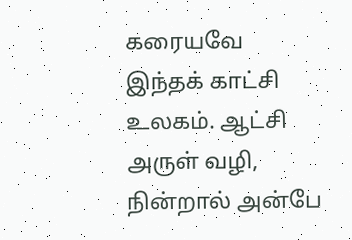கரையவே இந்தக் காட்சி உலகம். ஆட்சி அருள் வழி, நின்றால் அன்பே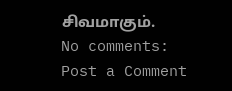சிவமாகும்.
No comments:
Post a Comment